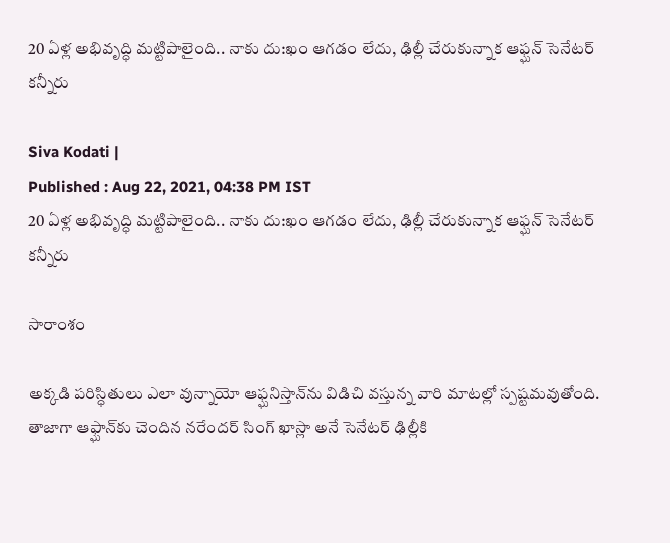20 ఏళ్ల అభివృద్ధి మట్టిపాలైంది.. నాకు దు:ఖం ఆగడం లేదు, ఢిల్లీ చేరుకున్నాక ఆఫ్ఘన్ సెనేటర్ కన్నీరు

Siva Kodati |
Published : Aug 22, 2021, 04:38 PM IST
20 ఏళ్ల అభివృద్ధి మట్టిపాలైంది.. నాకు దు:ఖం ఆగడం లేదు, ఢిల్లీ చేరుకున్నాక ఆఫ్ఘన్ సెనేటర్ కన్నీరు

సారాంశం

అక్కడి పరిస్ధితులు ఎలా వున్నాయో ఆఫ్ఘనిస్తాన్‌ను విడిచి వస్తున్న వారి మాటల్లో స్పష్టమవుతోంది. తాజాగా ఆఫ్ఘాన్‌కు చెందిన నరేందర్ సింగ్ ఖాస్లా అనే సెనేటర్ ఢిల్లీకి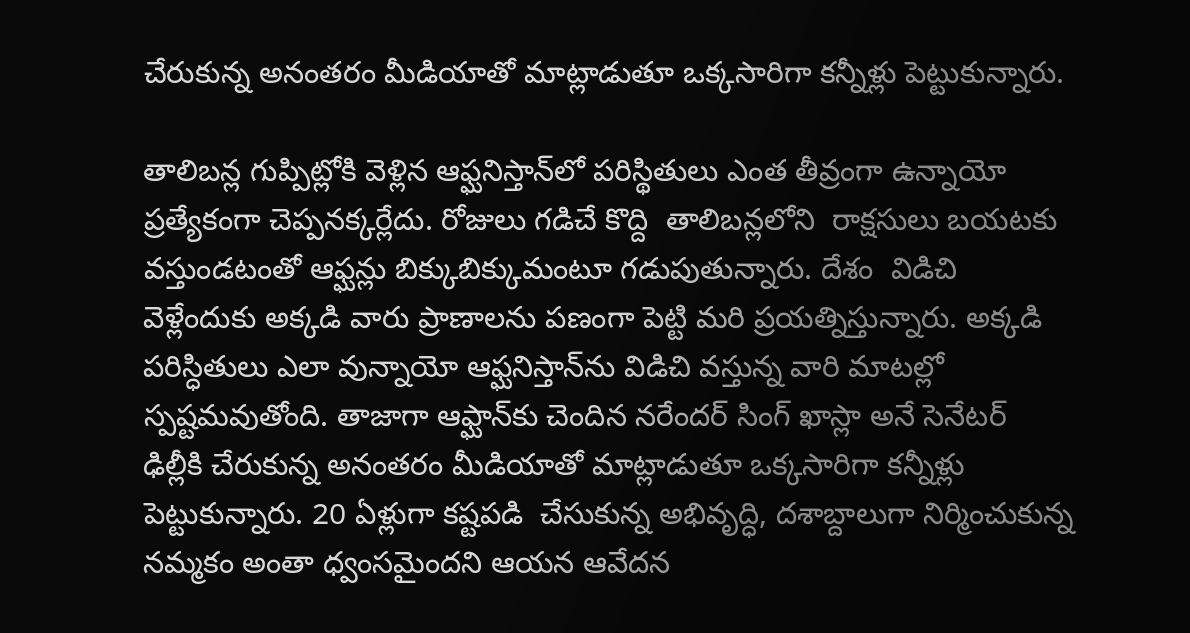చేరుకున్న అనంతరం మీడియాతో మాట్లాడుతూ ఒక్కసారిగా కన్నీళ్లు పెట్టుకున్నారు.

తాలిబన్ల గుప్పిట్లోకి వెళ్లిన ఆఫ్ఘనిస్తాన్‌లో పరిస్థితులు ఎంత తీవ్రంగా ఉన్నాయో ప్రత్యేకంగా చెప్పనక్కర్లేదు. రోజులు గడిచే కొద్ది  తాలిబన్లలోని  రాక్షసులు బయటకు వస్తుండటంతో ఆఫ్ఘన్లు బిక్కుబిక్కుమంటూ గడుపుతున్నారు. దేశం  విడిచి  వెళ్లేందుకు అక్కడి వారు ప్రాణాలను పణంగా పెట్టి మరి ప్రయత్నిస్తున్నారు. అక్కడి పరిస్ధితులు ఎలా వున్నాయో ఆఫ్ఘనిస్తాన్‌ను విడిచి వస్తున్న వారి మాటల్లో స్పష్టమవుతోంది. తాజాగా ఆఫ్ఘాన్‌కు చెందిన నరేందర్ సింగ్ ఖాస్లా అనే సెనేటర్ ఢిల్లీకి చేరుకున్న అనంతరం మీడియాతో మాట్లాడుతూ ఒక్కసారిగా కన్నీళ్లు పెట్టుకున్నారు. 20 ఏళ్లుగా కష్టపడి  చేసుకున్న అభివృద్ధి, దశాబ్దాలుగా నిర్మించుకున్న నమ్మకం అంతా ధ్వంసమైందని ఆయన ఆవేదన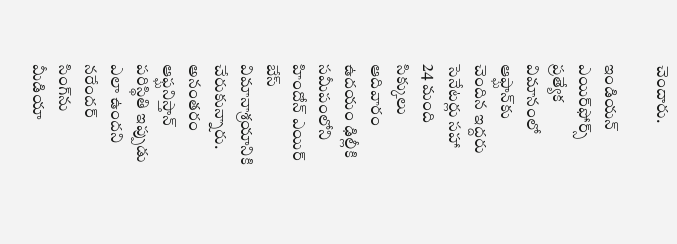చెందారు.

ఇండియన్ ఎయిర్‌ఫోర్స్ ప్రత్యేక విమానంలో ఆఫ్ఘాన్‌కు చెందిన ఇద్దరు సెనేటర్లు సహా 24 మంది సిక్కులు ఆదివారం ఉదయం ఢిల్లీకి సమీపంలోని హిందోన్ ఎయిర్‌ బేస్ విమానాశ్రయానికి చేరుకున్నారు. అనంతరం ఆఫ్ఘనిస్తాన్ పరిస్థితి ఇప్పుడు ఎలా ఉందని నరేందర్ సింగ్‌ను మీడియా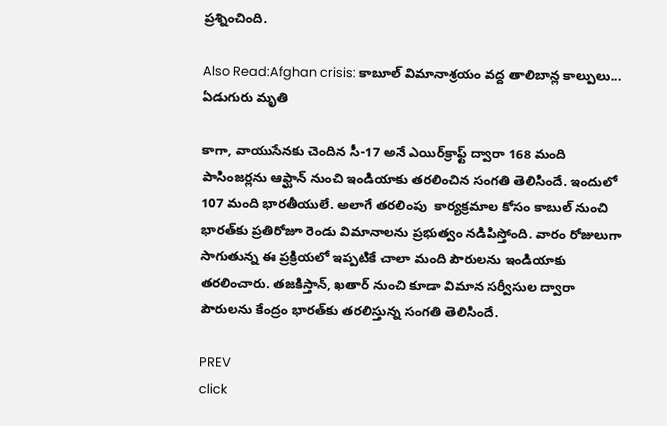ప్రశ్నించింది.

Also Read:Afghan crisis: కాబూల్ విమానాశ్రయం వద్ద తాలిబాన్ల కాల్పులు... ఏడుగురు మృతి

కాగా, వాయుసేనకు చెందిన సీ-17 అనే ఎయిర్‌క్రాఫ్ట్ ద్వారా 168 మంది పాసింజర్లను ఆఫ్ఘాన్ నుంచి ఇండియాకు తరలించిన సంగతి తెలిసిందే. ఇందులో 107 మంది భారతీయులే. అలాగే తరలింపు  కార్యక్రమాల కోసం కాబుల్ నుంచి భారత్‌కు ప్రతిరోజూ రెండు విమానాలను ప్రభుత్వం నడిపిస్తోంది. వారం రోజులుగా సాగుతున్న ఈ ప్రక్రియలో ఇప్పటికే చాలా మంది పౌరులను ఇండియాకు తరలించారు. తజకిస్తాన్, ఖతార్ నుంచి కూడా విమాన సర్వీసుల ద్వారా పౌరులను కేంద్రం భారత్‌కు తరలిస్తున్న సంగతి తెలిసిందే.

PREV
click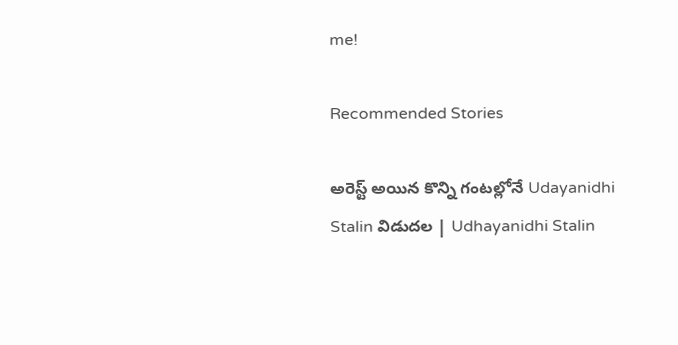me!

Recommended Stories

అరెస్ట్ అయిన కొన్ని గంటల్లోనే Udayanidhi Stalin విడుదల | Udhayanidhi Stalin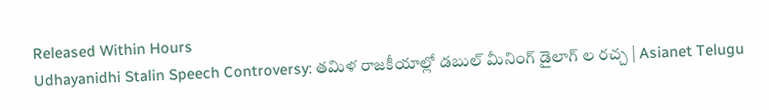Released Within Hours
Udhayanidhi Stalin Speech Controversy: తమిళ రాజకీయాల్లో డబుల్ మీనింగ్ డైలాగ్ ల రచ్చ | Asianet Telugu